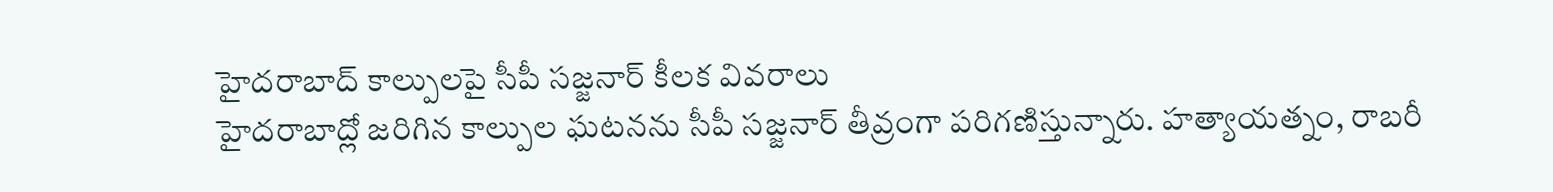హైదరాబాద్ కాల్పులపై సీపీ సజ్జనార్ కీలక వివరాలు
హైదరాబాద్లో జరిగిన కాల్పుల ఘటనను సీపీ సజ్జనార్ తీవ్రంగా పరిగణిస్తున్నారు. హత్యాయత్నం, రాబరీ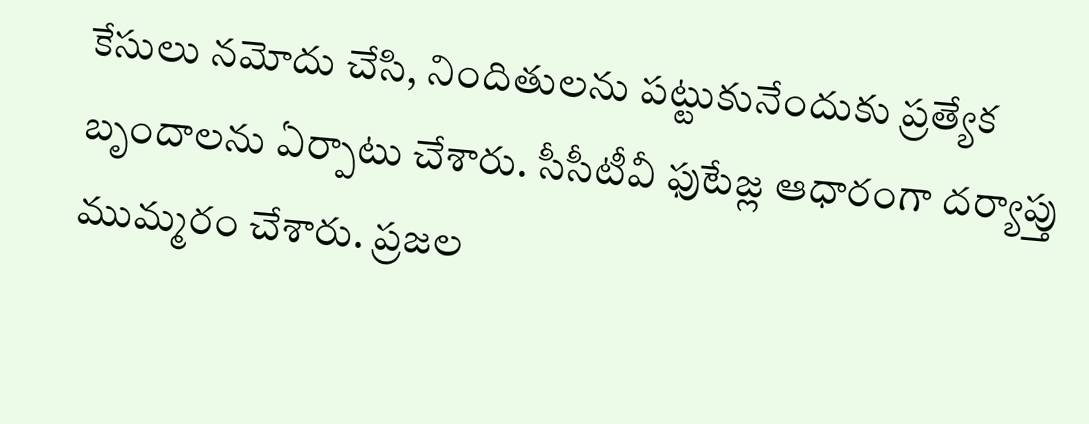కేసులు నమోదు చేసి, నిందితులను పట్టుకునేందుకు ప్రత్యేక బృందాలను ఏర్పాటు చేశారు. సీసీటీవీ ఫుటేజ్ల ఆధారంగా దర్యాప్తు ముమ్మరం చేశారు. ప్రజల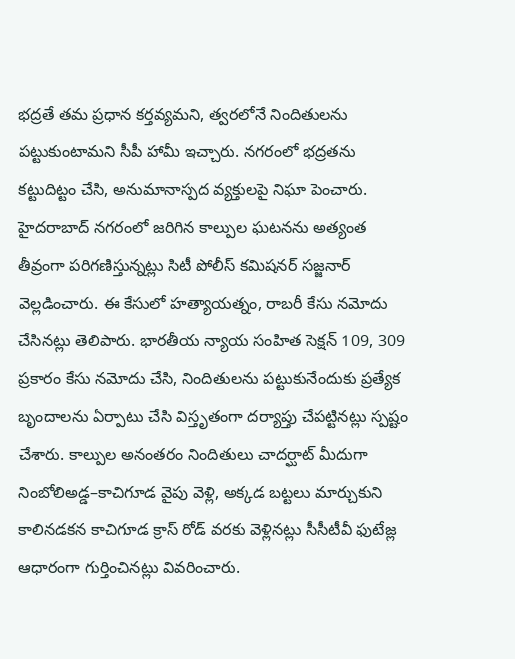భద్రతే తమ ప్రధాన కర్తవ్యమని, త్వరలోనే నిందితులను పట్టుకుంటామని సీపీ హామీ ఇచ్చారు. నగరంలో భద్రతను కట్టుదిట్టం చేసి, అనుమానాస్పద వ్యక్తులపై నిఘా పెంచారు.
హైదరాబాద్ నగరంలో జరిగిన కాల్పుల ఘటనను అత్యంత తీవ్రంగా పరిగణిస్తున్నట్లు సిటీ పోలీస్ కమిషనర్ సజ్జనార్ వెల్లడించారు. ఈ కేసులో హత్యాయత్నం, రాబరీ కేసు నమోదు చేసినట్లు తెలిపారు. భారతీయ న్యాయ సంహిత సెక్షన్ 109, 309 ప్రకారం కేసు నమోదు చేసి, నిందితులను పట్టుకునేందుకు ప్రత్యేక బృందాలను ఏర్పాటు చేసి విస్తృతంగా దర్యాప్తు చేపట్టినట్లు స్పష్టం చేశారు. కాల్పుల అనంతరం నిందితులు చాదర్ఘాట్ మీదుగా నింబోలిఅడ్డ–కాచిగూడ వైపు వెళ్లి, అక్కడ బట్టలు మార్చుకుని కాలినడకన కాచిగూడ క్రాస్ రోడ్ వరకు వెళ్లినట్లు సీసీటీవీ ఫుటేజ్ల ఆధారంగా గుర్తించినట్లు వివరించారు.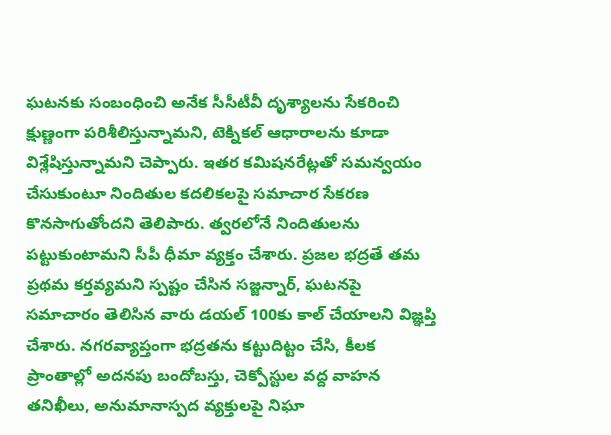ఘటనకు సంబంధించి అనేక సీసీటీవీ దృశ్యాలను సేకరించి క్షుణ్ణంగా పరిశీలిస్తున్నామని, టెక్నికల్ ఆధారాలను కూడా విశ్లేషిస్తున్నామని చెప్పారు. ఇతర కమిషనరేట్లతో సమన్వయం చేసుకుంటూ నిందితుల కదలికలపై సమాచార సేకరణ కొనసాగుతోందని తెలిపారు. త్వరలోనే నిందితులను పట్టుకుంటామని సీపీ ధీమా వ్యక్తం చేశారు. ప్రజల భద్రతే తమ ప్రథమ కర్తవ్యమని స్పష్టం చేసిన సజ్జన్నార్, ఘటనపై సమాచారం తెలిసిన వారు డయల్ 100కు కాల్ చేయాలని విజ్ఞప్తి చేశారు. నగరవ్యాప్తంగా భద్రతను కట్టుదిట్టం చేసి, కీలక ప్రాంతాల్లో అదనపు బందోబస్తు, చెక్పోస్టుల వద్ద వాహన తనిఖీలు, అనుమానాస్పద వ్యక్తులపై నిఘా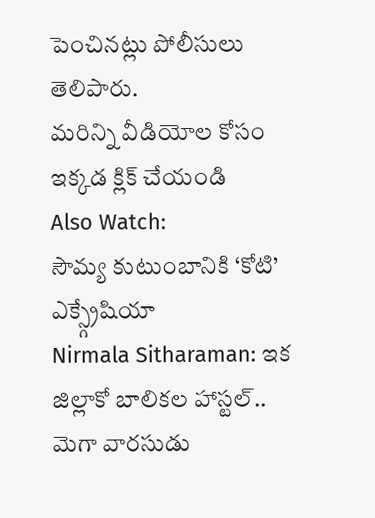పెంచినట్లు పోలీసులు తెలిపారు.
మరిన్ని వీడియోల కోసం ఇక్కడ క్లిక్ చేయండి
Also Watch:
సౌమ్య కుటుంబానికి ‘కోటి’ ఎక్స్గ్రేషియా
Nirmala Sitharaman: ఇక జిల్లాకో బాలికల హాస్టల్..
మెగా వారసుడు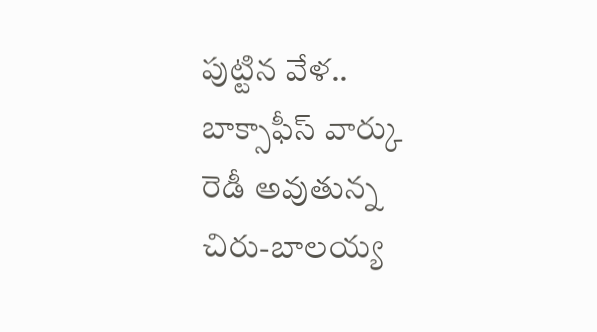పుట్టిన వేళ.. బాక్సాఫీస్ వార్కు రెడీ అవుతున్న చిరు-బాలయ్య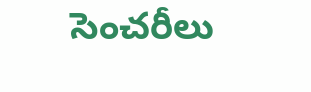సెంచరీలు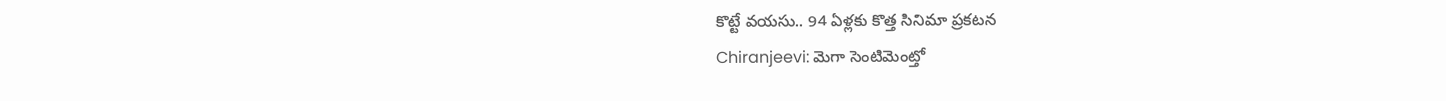కొట్టే వయసు.. 94 ఏళ్లకు కొత్త సినిమా ప్రకటన
Chiranjeevi: మెగా సెంటిమెంట్తో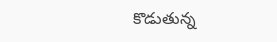కొడుతున్న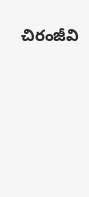చిరంజీవి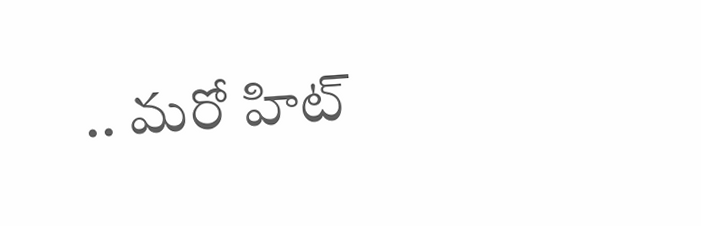.. మరో హిట్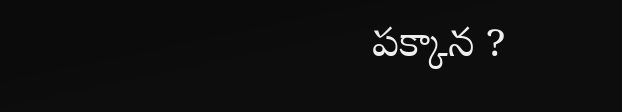పక్కాన ?